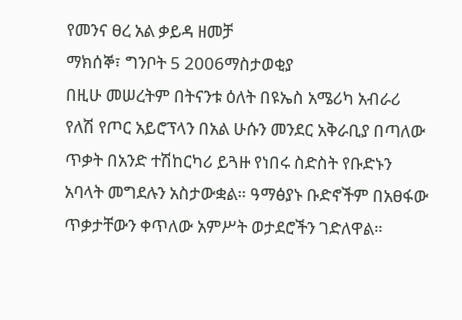የመንና ፀረ አል ቃይዳ ዘመቻ
ማክሰኞ፣ ግንቦት 5 2006ማስታወቂያ
በዚሁ መሠረትም በትናንቱ ዕለት በዩኤስ አሜሪካ አብራሪ የለሽ የጦር አይሮፕላን በአል ሁሱን መንደር አቅራቢያ በጣለው ጥቃት በአንድ ተሽከርካሪ ይጓዙ የነበሩ ስድስት የቡድኑን አባላት መግደሉን አስታውቋል። ዓማፅያኑ ቡድኖችም በአፀፋው ጥቃታቸውን ቀጥለው አምሥት ወታደሮችን ገድለዋል።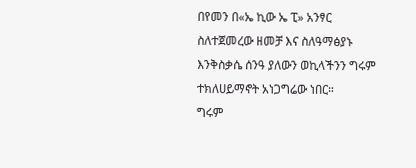በየመን በ«ኤ ኪው ኤ ፒ» አንፃር ስለተጀመረው ዘመቻ እና ስለዓማፅያኑ እንቅስቃሴ ሰንዓ ያለውን ወኪላችንን ግሩም ተክለሀይማኖት አነጋግሬው ነበር።
ግሩም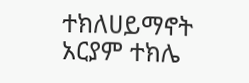ተክለሀይማኖት
አርያም ተክሌ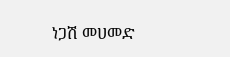ነጋሽ መሀመድ